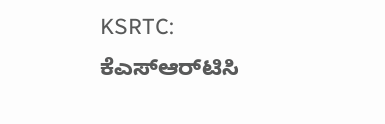KSRTC: ಕೆಎಸ್ಆರ್‌ಟಿಸಿ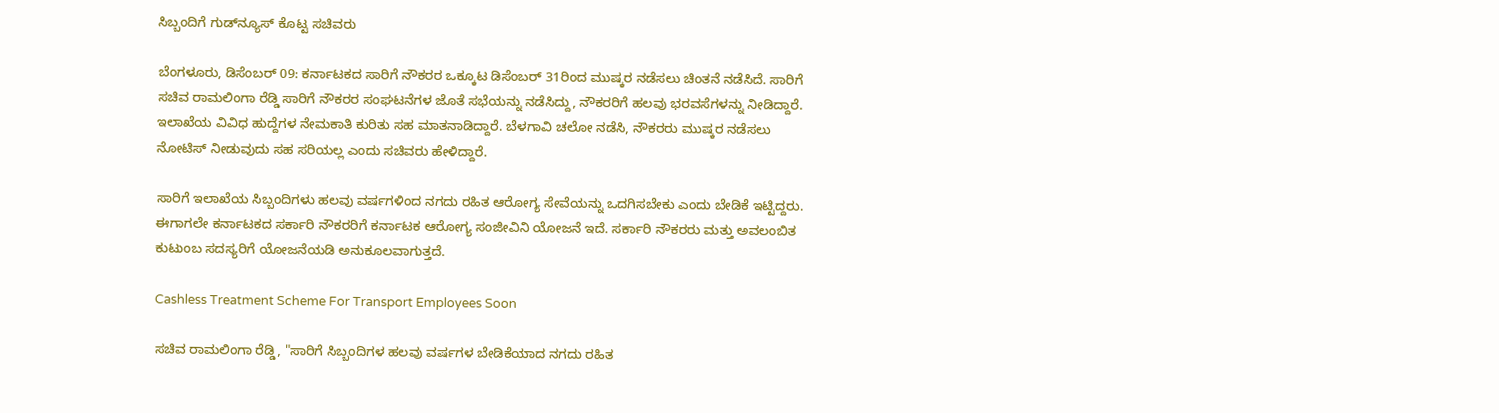ಸಿಬ್ಬಂದಿಗೆ ಗುಡ್‌ನ್ಯೂಸ್ ಕೊಟ್ಟ ಸಚಿವರು

ಬೆಂಗಳೂರು, ಡಿಸೆಂಬರ್ 09: ಕರ್ನಾಟಕದ ಸಾರಿಗೆ ನೌಕರರ ಒಕ್ಕೂಟ ಡಿಸೆಂಬರ್ 31ರಿಂದ ಮುಷ್ಕರ ನಡೆಸಲು ಚಿಂತನೆ ನಡೆಸಿದೆ. ಸಾರಿಗೆ ಸಚಿವ ರಾಮಲಿಂಗಾ ರೆಡ್ಡಿ ಸಾರಿಗೆ ನೌಕರರ ಸಂಘಟನೆಗಳ ಜೊತೆ ಸಭೆಯನ್ನು ನಡೆಸಿದ್ದು, ನೌಕರರಿಗೆ ಹಲವು ಭರವಸೆಗಳನ್ನು ನೀಡಿದ್ದಾರೆ. ಇಲಾಖೆಯ ವಿವಿಧ ಹುದ್ದೆಗಳ ನೇಮಕಾತಿ ಕುರಿತು ಸಹ ಮಾತನಾಡಿದ್ದಾರೆ. ಬೆಳಗಾವಿ ಚಲೋ ನಡೆಸಿ, ನೌಕರರು ಮುಷ್ಕರ ನಡೆಸಲು ನೋಟಿಸ್ ನೀಡುವುದು ಸಹ ಸರಿಯಲ್ಲ ಎಂದು ಸಚಿವರು ಹೇಳಿದ್ದಾರೆ.

ಸಾರಿಗೆ ಇಲಾಖೆಯ ಸಿಬ್ಬಂದಿಗಳು ಹಲವು ವರ್ಷಗಳಿಂದ ನಗದು ರಹಿತ ಆರೋಗ್ಯ ಸೇವೆಯನ್ನು ಒದಗಿಸಬೇಕು ಎಂದು ಬೇಡಿಕೆ ಇಟ್ಟಿದ್ದರು. ಈಗಾಗಲೇ ಕರ್ನಾಟಕದ ಸರ್ಕಾರಿ ನೌಕರರಿಗೆ ಕರ್ನಾಟಕ ಆರೋಗ್ಯ ಸಂಜೀವಿನಿ ಯೋಜನೆ ಇದೆ. ಸರ್ಕಾರಿ ನೌಕರರು ಮತ್ತು ಅವಲಂಬಿತ ಕುಟುಂಬ ಸದಸ್ಯರಿಗೆ ಯೋಜನೆಯಡಿ ಅನುಕೂಲವಾಗುತ್ತದೆ.

Cashless Treatment Scheme For Transport Employees Soon

ಸಚಿವ ರಾಮಲಿಂಗಾ ರೆಡ್ಡಿ, "ಸಾರಿಗೆ ಸಿಬ್ಬಂದಿಗಳ ಹಲವು ವರ್ಷಗಳ ಬೇಡಿಕೆಯಾದ ನಗದು ರಹಿತ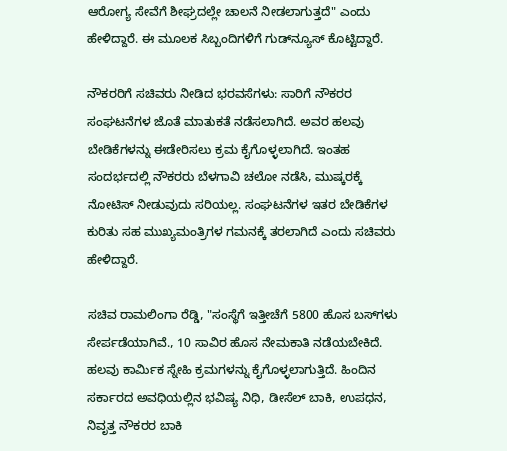ಆರೋಗ್ಯ ಸೇವೆಗೆ ಶೀಘ್ರದಲ್ಲೇ ಚಾಲನೆ ನೀಡಲಾಗುತ್ತದೆ" ಎಂದು ಹೇಳಿದ್ದಾರೆ. ಈ ಮೂಲಕ ಸಿಬ್ಬಂದಿಗಳಿಗೆ ಗುಡ್‌ನ್ಯೂಸ್‌ ಕೊಟ್ಟಿದ್ದಾರೆ.

ನೌಕರರಿಗೆ ಸಚಿವರು ನೀಡಿದ ಭರವಸೆಗಳು: ಸಾರಿಗೆ ನೌಕರರ ಸಂಘಟನೆಗಳ ಜೊತೆ ಮಾತುಕತೆ ನಡೆಸಲಾಗಿದೆ. ಅವರ ಹಲವು ಬೇಡಿಕೆಗಳನ್ನು ಈಡೇರಿಸಲು ಕ್ರಮ ಕೈಗೊಳ್ಳಲಾಗಿದೆ. ಇಂತಹ ಸಂದರ್ಭದಲ್ಲಿ ನೌಕರರು ಬೆಳಗಾವಿ ಚಲೋ ನಡೆಸಿ, ಮುಷ್ಕರಕ್ಕೆ ನೋಟಿಸ್ ನೀಡುವುದು ಸರಿಯಲ್ಲ. ಸಂಘಟನೆಗಳ ಇತರ ಬೇಡಿಕೆಗಳ ಕುರಿತು ಸಹ ಮುಖ್ಯಮಂತ್ರಿಗಳ ಗಮನಕ್ಕೆ ತರಲಾಗಿದೆ ಎಂದು ಸಚಿವರು ಹೇಳಿದ್ದಾರೆ.

ಸಚಿವ ರಾಮಲಿಂಗಾ ರೆಡ್ಡಿ, "ಸಂಸ್ಥೆಗೆ ಇತ್ತೀಚೆಗೆ 5800 ಹೊಸ ಬಸ್‌ಗಳು ಸೇರ್ಪಡೆಯಾಗಿವೆ., 10 ಸಾವಿರ ಹೊಸ ನೇಮಕಾತಿ ನಡೆಯಬೇಕಿದೆ. ಹಲವು ಕಾರ್ಮಿಕ ಸ್ನೇಹಿ ಕ್ರಮಗಳನ್ನು ಕೈಗೊಳ್ಳಲಾಗುತ್ತಿದೆ. ಹಿಂದಿನ ಸರ್ಕಾರದ ಅವಧಿಯಲ್ಲಿನ ಭವಿಷ್ಯ ನಿಧಿ, ಡೀಸೆಲ್ ಬಾಕಿ, ಉಪಧನ, ನಿವೃತ್ತ ನೌಕರರ ಬಾಕಿ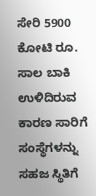ಸೇರಿ 5900 ಕೋಟಿ ರೂ. ಸಾಲ ಬಾಕಿ ಉಳಿದಿರುವ ಕಾರಣ ಸಾರಿಗೆ ಸಂಸ್ಥೆಗಳನ್ನು ಸಹಜ ಸ್ಥಿತಿಗೆ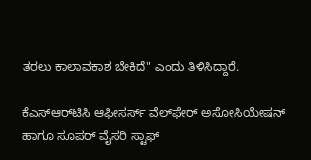ತರಲು ಕಾಲಾವಕಾಶ ಬೇಕಿದೆ" ಎಂದು ತಿಳಿಸಿದ್ದಾರೆ.

ಕೆಎಸ್ಆರ್‌ಟಿಸಿ ಆಫೀಸರ್ಸ್ ವೆಲ್‌ಫೇರ್ ಅಸೋಸಿಯೇಷನ್ ಹಾಗೂ ಸೂಪರ್ ವೈಸರಿ ಸ್ಟಾಫ್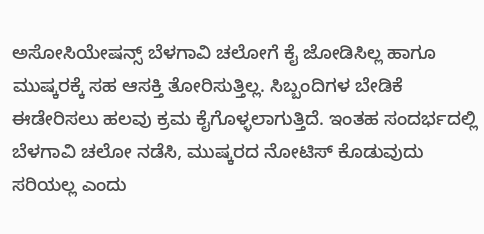ಅಸೋಸಿಯೇಷನ್ಸ್ ಬೆಳಗಾವಿ ಚಲೋಗೆ ಕೈ ಜೋಡಿಸಿಲ್ಲ ಹಾಗೂ ಮುಷ್ಕರಕ್ಕೆ ಸಹ ಆಸಕ್ತಿ ತೋರಿಸುತ್ತಿಲ್ಲ. ಸಿಬ್ಬಂದಿಗಳ ಬೇಡಿಕೆ ಈಡೇರಿಸಲು ಹಲವು ಕ್ರಮ ಕೈಗೊಳ್ಳಲಾಗುತ್ತಿದೆ. ಇಂತಹ ಸಂದರ್ಭದಲ್ಲಿ ಬೆಳಗಾವಿ ಚಲೋ ನಡೆಸಿ, ಮುಷ್ಕರದ ನೋಟಿಸ್ ಕೊಡುವುದು ಸರಿಯಲ್ಲ ಎಂದು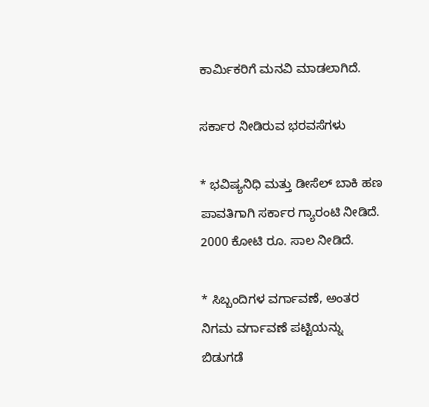ಕಾರ್ಮಿಕರಿಗೆ ಮನವಿ ಮಾಡಲಾಗಿದೆ.

ಸರ್ಕಾರ ನೀಡಿರುವ ಭರವಸೆಗಳು

* ಭವಿಷ್ಯನಿಧಿ ಮತ್ತು ಡೀಸೆಲ್ ಬಾಕಿ ಹಣ ಪಾವತಿಗಾಗಿ ಸರ್ಕಾರ ಗ್ಯಾರಂಟಿ ನೀಡಿದೆ. 2000 ಕೋಟಿ ರೂ. ಸಾಲ ನೀಡಿದೆ.

* ಸಿಬ್ಬಂದಿಗಳ ವರ್ಗಾವಣೆ, ಅಂತರ ನಿಗಮ ವರ್ಗಾವಣೆ ಪಟ್ಟಿಯನ್ನು ಬಿಡುಗಡೆ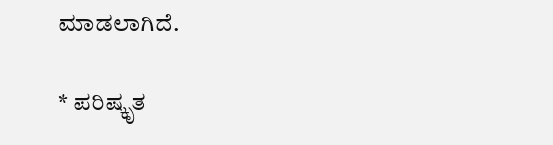ಮಾಡಲಾಗಿದೆ.

* ಪರಿಷ್ಕೃತ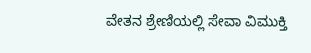ವೇತನ ಶ್ರೇಣಿಯಲ್ಲಿ ಸೇವಾ ವಿಮುಕ್ತಿ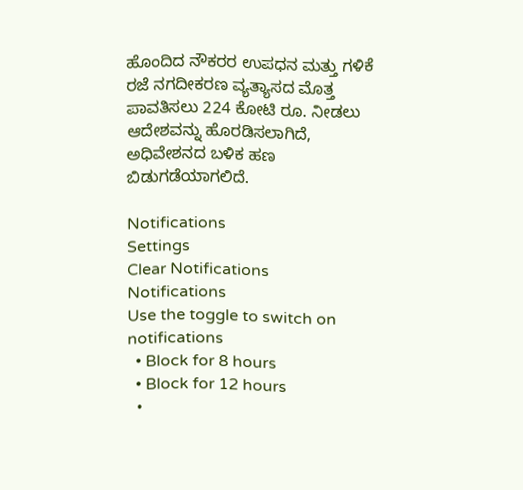ಹೊಂದಿದ ನೌಕರರ ಉಪಧನ ಮತ್ತು ಗಳಿಕೆ ರಜೆ ನಗದೀಕರಣ ವ್ಯತ್ಯಾಸದ ಮೊತ್ತ ಪಾವತಿಸಲು 224 ಕೋಟಿ ರೂ. ನೀಡಲು ಆದೇಶವನ್ನು ಹೊರಡಿಸಲಾಗಿದೆ, ಅಧಿವೇಶನದ ಬಳಿಕ ಹಣ ಬಿಡುಗಡೆಯಾಗಲಿದೆ.

Notifications
Settings
Clear Notifications
Notifications
Use the toggle to switch on notifications
  • Block for 8 hours
  • Block for 12 hours
  •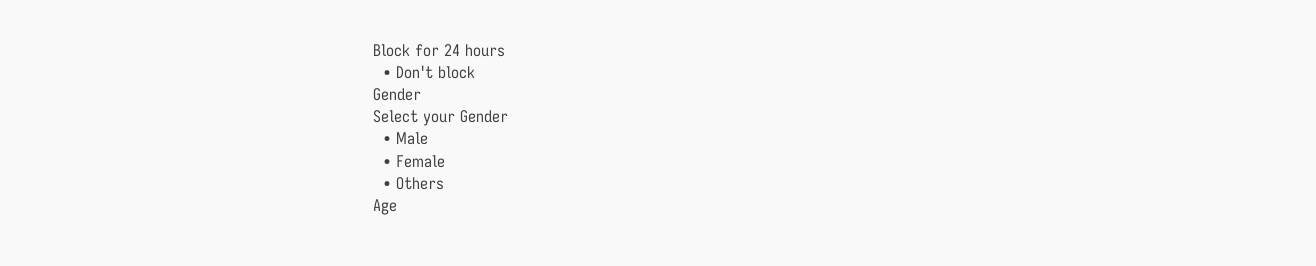Block for 24 hours
  • Don't block
Gender
Select your Gender
  • Male
  • Female
  • Others
Age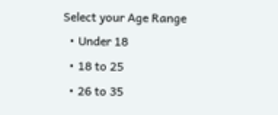Select your Age Range
  • Under 18
  • 18 to 25
  • 26 to 35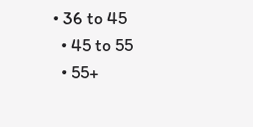• 36 to 45
  • 45 to 55
  • 55+